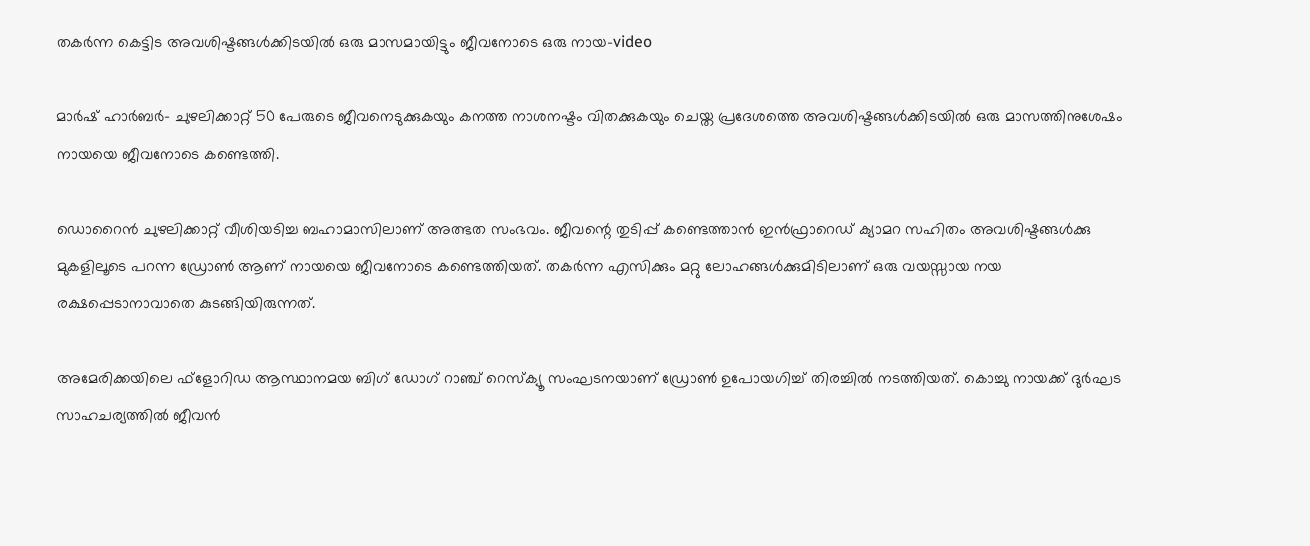തകര്‍ന്ന കെട്ടിട അവശിഷ്ടങ്ങള്‍ക്കിടയില്‍ ഒരു മാസമായിട്ടും ജീവനോടെ ഒരു നായ-video

മാര്‍ഷ് ഹാര്‍ബര്‍- ചുഴലിക്കാറ്റ് 50 പേരുടെ ജീവനെടുക്കുകയും കനത്ത നാശനഷ്ടം വിതക്കുകയും ചെയ്ത പ്രദേശത്തെ അവശിഷ്ടങ്ങള്‍ക്കിടയില്‍ ഒരു മാസത്തിനുശേഷം നായയെ ജീവനോടെ കണ്ടെത്തി.

ഡൊറൈന്‍ ചുഴലിക്കാറ്റ് വീശിയടിച്ച ബഹാമാസിലാണ് അത്ഭത സംഭവം. ജീവന്റെ തുടിപ്പ് കണ്ടെത്താന്‍ ഇന്‍ഫ്രാറെഡ് ക്യാമറ സഹിതം അവശിഷ്ടങ്ങള്‍ക്കു മുകളിലൂടെ പറന്ന ഡ്രോണ്‍ ആണ് നായയെ ജീവനോടെ കണ്ടെത്തിയത്. തകര്‍ന്ന എസിക്കും മറ്റു ലോഹങ്ങള്‍ക്കുമിടിലാണ് ഒരു വയസ്സായ നയ രക്ഷപ്പെടാനാവാതെ കുടങ്ങിയിരുന്നത്.

അമേരിക്കയിലെ ഫ്‌ളോറിഡ ആസ്ഥാനമയ ബിഗ് ഡോഗ് റാഞ്ച് റെസ്‌ക്യൂ സംഘടനയാണ് ഡ്രോണ്‍ ഉപോയഗിച്ച് തിരച്ചില്‍ നടത്തിയത്. കൊച്ചു നായക്ക് ദുര്‍ഘട സാഹചര്യത്തില്‍ ജീവന്‍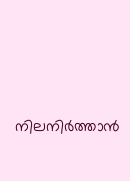നിലനിര്‍ത്താന്‍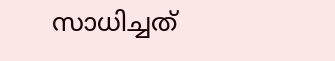സാധിച്ചത്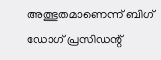അത്ഭുതമാണെന്ന് ബിഗ് ഡോഗ് പ്രസിഡന്റ്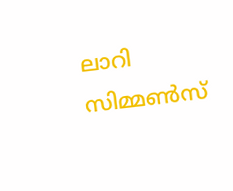ലാറി സിമ്മണ്‍സ്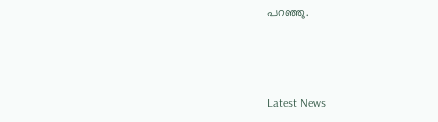പറഞ്ഞു.



Latest News